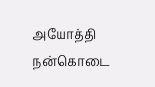அயோத்தி நன்கொடை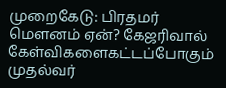முறைகேடு: பிரதமர் மௌனம் ஏன்? கேஜரிவால் கேள்விகளைகட்டப்போகும் முதல்வர்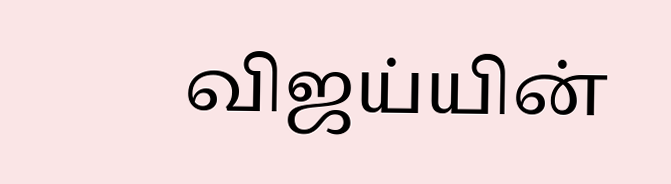விஜய்யின்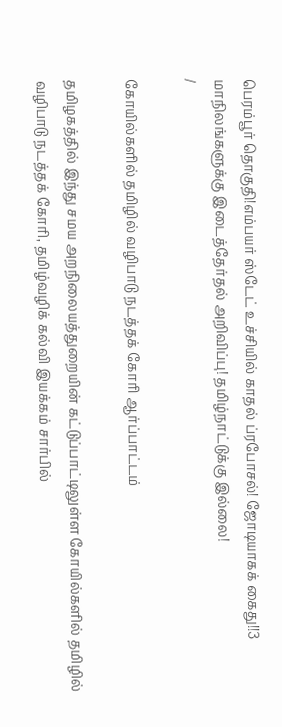பெரம்பூர் தொகுதி!எம்பயர் ஸ்டேட் உச்சியில் காதல் ப்ரபோசல்! ஜோடியாகக் கைது!!3 மாநிலங்களுக்கு இடைத்தேர்தல் அறிவிப்பு! தமிழ்நாட்டுக்கு இல்லை!
/

கோயில்களில் தமிழில் வழிபாடு நடத்தக் கோரி ஆர்ப்பாட்டம்

தமிழகத்தில் இந்து சமய அறநிலையத்துறையின் கட்டுப்பாட்டிலுள்ள கோயில்களில் தமிழில் வழிபாடு நடத்தக் கோரி, தமிழ்வழிக் கல்வி இயக்கம் சார்பில்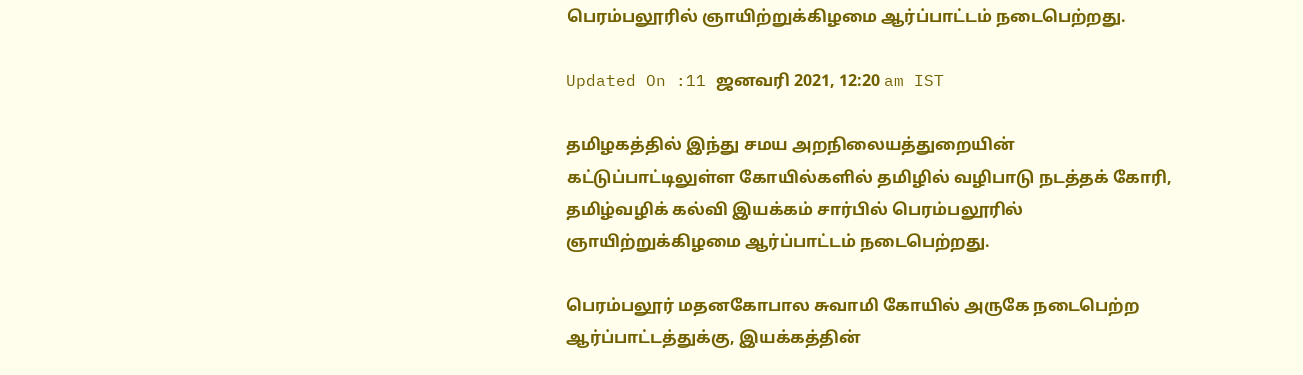பெரம்பலூரில் ஞாயிற்றுக்கிழமை ஆர்ப்பாட்டம் நடைபெற்றது.

Updated On :11 ஜனவரி 2021, 12:20 am IST

தமிழகத்தில் இந்து சமய அறநிலையத்துறையின் கட்டுப்பாட்டிலுள்ள கோயில்களில் தமிழில் வழிபாடு நடத்தக் கோரி, தமிழ்வழிக் கல்வி இயக்கம் சார்பில் பெரம்பலூரில் ஞாயிற்றுக்கிழமை ஆர்ப்பாட்டம் நடைபெற்றது.

பெரம்பலூர் மதனகோபால சுவாமி கோயில் அருகே நடைபெற்ற ஆர்ப்பாட்டத்துக்கு, இயக்கத்தின்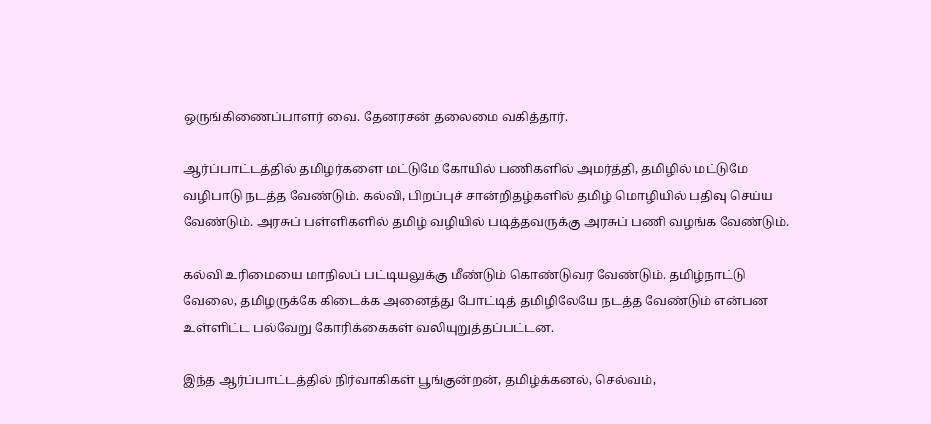ஒருங்கிணைப்பாளர் வை. தேனரசன் தலைமை வகித்தார்.

ஆர்ப்பாட்டத்தில் தமிழர்களை மட்டுமே கோயில் பணிகளில் அமர்த்தி, தமிழில் மட்டுமே வழிபாடு நடத்த வேண்டும். கல்வி, பிறப்புச் சான்றிதழ்களில் தமிழ் மொழியில் பதிவு செய்ய வேண்டும். அரசுப் பள்ளிகளில் தமிழ் வழியில் படித்தவருக்கு அரசுப் பணி வழங்க வேண்டும்.

கல்வி உரிமையை மாநிலப் பட்டியலுக்கு மீண்டும் கொண்டுவர வேண்டும். தமிழ்நாட்டு வேலை, தமிழருக்கே கிடைக்க அனைத்து போட்டித் தமிழிலேயே நடத்த வேண்டும் என்பன உள்ளிட்ட பல்வேறு கோரிக்கைகள் வலியுறுத்தப்பட்டன.

இந்த ஆர்ப்பாட்டத்தில் நிர்வாகிகள் பூங்குன்றன், தமிழ்க்கனல், செல்வம்,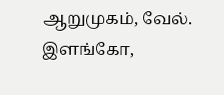ஆறுமுகம், வேல். இளங்கோ,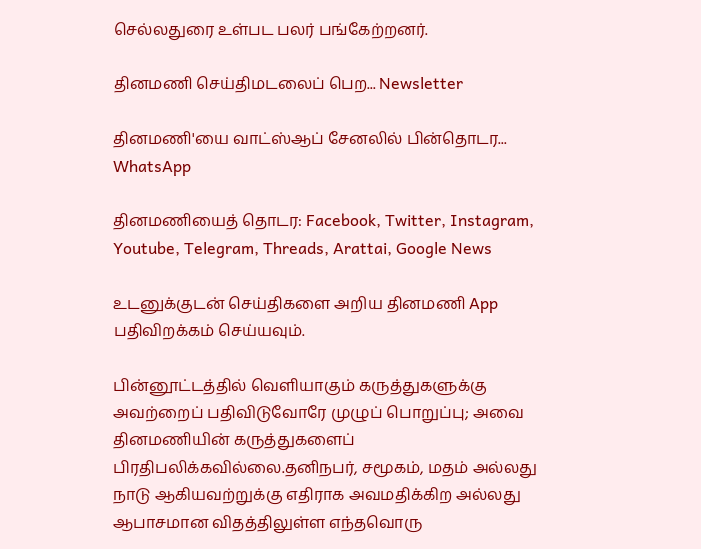செல்லதுரை உள்பட பலர் பங்கேற்றனர்.

தினமணி செய்திமடலைப் பெற... Newsletter

தினமணி'யை வாட்ஸ்ஆப் சேனலில் பின்தொடர... WhatsApp

தினமணியைத் தொடர: Facebook, Twitter, Instagram, Youtube, Telegram, Threads, Arattai, Google News

உடனுக்குடன் செய்திகளை அறிய தினமணி App பதிவிறக்கம் செய்யவும்.

பின்னூட்டத்தில் வெளியாகும் கருத்துகளுக்கு அவற்றைப் பதிவிடுவோரே முழுப் பொறுப்பு; அவை தினமணியின் கருத்துகளைப் பிரதிபலிக்கவில்லை.தனிநபர், சமூகம், மதம் அல்லது நாடு ஆகியவற்றுக்கு எதிராக அவமதிக்கிற அல்லது ஆபாசமான விதத்திலுள்ள எந்தவொரு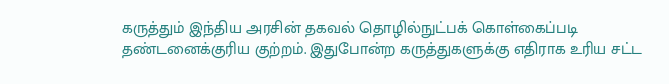கருத்தும் இந்திய அரசின் தகவல் தொழில்நுட்பக் கொள்கைப்படி தண்டனைக்குரிய குற்றம். இதுபோன்ற கருத்துகளுக்கு எதிராக உரிய சட்ட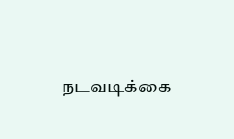நடவடிக்கை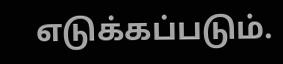எடுக்கப்படும்.